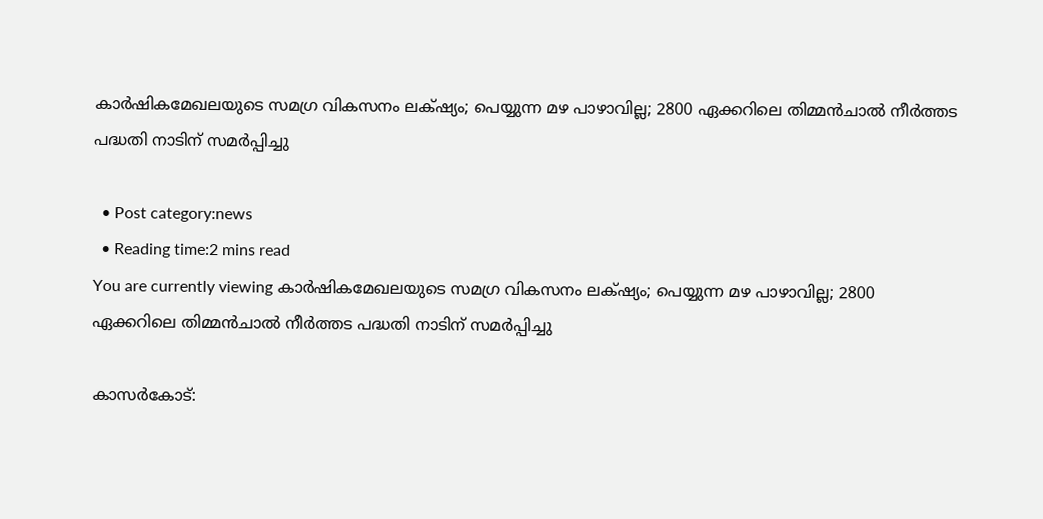കാര്‍ഷികമേഖലയുടെ സമഗ്ര വികസനം ലക്‌ഷ്യം; പെയ്യുന്ന മഴ പാഴാവില്ല; 2800 ഏക്കറിലെ തിമ്മന്‍ചാല്‍ നീര്‍ത്തട പദ്ധതി നാടിന് സമര്‍പ്പിച്ചു

  • Post category:news
  • Reading time:2 mins read
You are currently viewing കാര്‍ഷികമേഖലയുടെ സമഗ്ര വികസനം ലക്‌ഷ്യം; പെയ്യുന്ന മഴ പാഴാവില്ല; 2800 ഏക്കറിലെ തിമ്മന്‍ചാല്‍ നീര്‍ത്തട പദ്ധതി നാടിന് സമര്‍പ്പിച്ചു

കാസര്‍കോട്: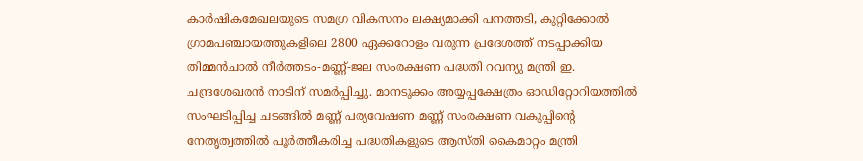കാര്‍ഷികമേഖലയുടെ സമഗ്ര വികസനം ലക്ഷ്യമാക്കി പനത്തടി, കുറ്റിക്കോല്‍ ഗ്രാമപഞ്ചായത്തുകളിലെ 2800 ഏക്കറോളം വരുന്ന പ്രദേശത്ത് നടപ്പാക്കിയ തിമ്മന്‍ചാല്‍ നീര്‍ത്തടം-മണ്ണ്-ജല സംരക്ഷണ പദ്ധതി റവന്യു മന്ത്രി ഇ. ചന്ദ്രശേഖരന്‍ നാടിന് സമര്‍പ്പിച്ചു. മാനടുക്കം അയ്യപ്പക്ഷേത്രം ഓഡിറ്റോറിയത്തില്‍ സംഘടിപ്പിച്ച ചടങ്ങില്‍ മണ്ണ് പര്യവേഷണ മണ്ണ് സംരക്ഷണ വകുപ്പിന്‍റെ നേതൃത്വത്തില്‍ പൂര്‍ത്തീകരിച്ച പദ്ധതികളുടെ ആസ്തി കൈമാറ്റം മന്ത്രി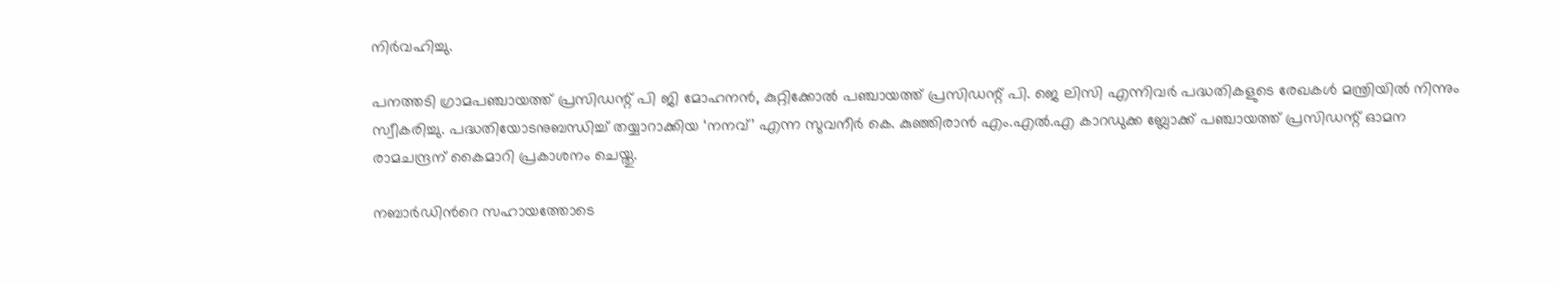നിര്‍വഹിച്ചു.

പനത്തടി ഗ്രാമപഞ്ചായത്ത് പ്രസിഡന്റ് പി ജി മോഹനന്‍, കുറ്റിക്കോല്‍ പഞ്ചായത്ത് പ്രസിഡന്റ് പി. ജെ ലിസി എന്നിവര്‍ പദ്ധതികളുടെ രേഖകള്‍ മന്ത്രിയില്‍ നിന്നും സ്വീകരിച്ചു. പദ്ധതിയോടനുബന്ധിച്ച് തയ്യാറാക്കിയ ‘നനവ്’ എന്ന സുവനീര്‍ കെ. കുഞ്ഞിരാന്‍ എം.എല്‍.എ കാറഡുക്ക ബ്ലോക്ക് പഞ്ചായത്ത് പ്രസിഡന്റ് ഓമന രാമചന്ദ്രന് കൈമാറി പ്രകാശനം ചെയ്തു.

നബാര്‍ഡിന്‍റെ സഹായത്തോടെ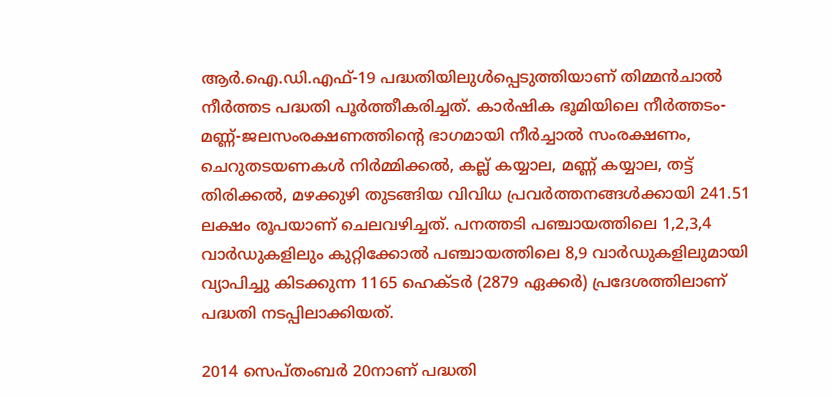ആര്‍.ഐ.ഡി.എഫ്-19 പദ്ധതിയിലുള്‍പ്പെടുത്തിയാണ് തിമ്മന്‍ചാല്‍ നീര്‍ത്തട പദ്ധതി പൂര്‍ത്തീകരിച്ചത്. കാര്‍ഷിക ഭൂമിയിലെ നീര്‍ത്തടം-മണ്ണ്-ജലസംരക്ഷണത്തിന്‍റെ ഭാഗമായി നീര്‍ച്ചാല്‍ സംരക്ഷണം, ചെറുതടയണകള്‍ നിര്‍മ്മിക്കല്‍, കല്ല് കയ്യാല, മണ്ണ് കയ്യാല, തട്ട് തിരിക്കല്‍, മഴക്കുഴി തുടങ്ങിയ വിവിധ പ്രവര്‍ത്തനങ്ങള്‍ക്കായി 241.51 ലക്ഷം രൂപയാണ് ചെലവഴിച്ചത്. പനത്തടി പഞ്ചായത്തിലെ 1,2,3,4 വാര്‍ഡുകളിലും കുറ്റിക്കോല്‍ പഞ്ചായത്തിലെ 8,9 വാര്‍ഡുകളിലുമായി വ്യാപിച്ചു കിടക്കുന്ന 1165 ഹെക്ടര്‍ (2879 ഏക്കര്‍) പ്രദേശത്തിലാണ് പദ്ധതി നടപ്പിലാക്കിയത്.

2014 സെപ്തംബര്‍ 20നാണ് പദ്ധതി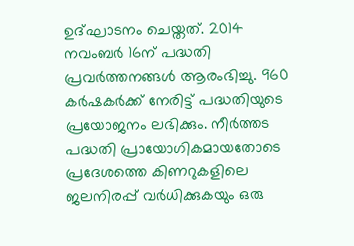ഉദ്ഘാടനം ചെയ്തത്. 2014 നവംബര്‍ 16ന് പദ്ധതി പ്രവര്‍ത്തനങ്ങള്‍ ആരംഭിച്ചു. 960 കര്‍ഷകര്‍ക്ക് നേരിട്ട് പദ്ധതിയുടെ പ്രയോജനം ലഭിക്കും. നീര്‍ത്തട പദ്ധതി പ്രായോഗികമായതോടെ പ്രദേശത്തെ കിണറുകളിലെ ജലനിരപ്പ് വര്‍ധിക്കുകയും ഒരു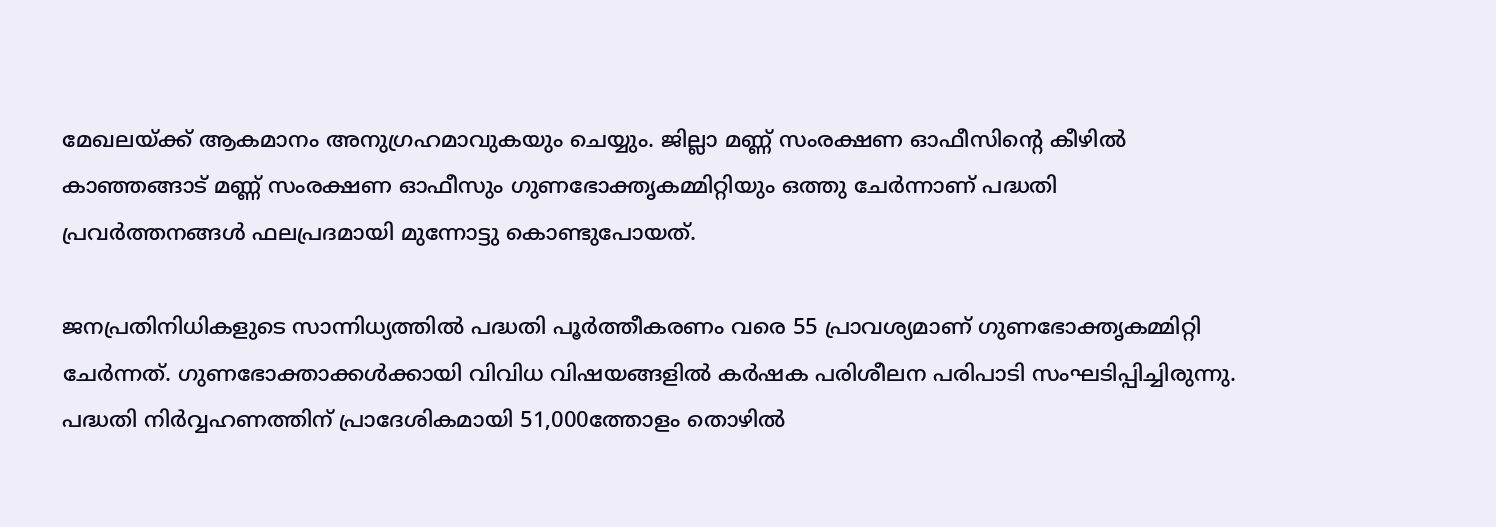മേഖലയ്ക്ക് ആകമാനം അനുഗ്രഹമാവുകയും ചെയ്യും. ജില്ലാ മണ്ണ് സംരക്ഷണ ഓഫീസിന്‍റെ കീഴില്‍ കാഞ്ഞങ്ങാട് മണ്ണ് സംരക്ഷണ ഓഫീസും ഗുണഭോക്തൃകമ്മിറ്റിയും ഒത്തു ചേര്‍ന്നാണ് പദ്ധതി പ്രവര്‍ത്തനങ്ങള്‍ ഫലപ്രദമായി മുന്നോട്ടു കൊണ്ടുപോയത്.

ജനപ്രതിനിധികളുടെ സാന്നിധ്യത്തില്‍ പദ്ധതി പൂര്‍ത്തീകരണം വരെ 55 പ്രാവശ്യമാണ് ഗുണഭോക്തൃകമ്മിറ്റി ചേര്‍ന്നത്. ഗുണഭോക്താക്കള്‍ക്കായി വിവിധ വിഷയങ്ങളില്‍ കര്‍ഷക പരിശീലന പരിപാടി സംഘടിപ്പിച്ചിരുന്നു. പദ്ധതി നിര്‍വ്വഹണത്തിന് പ്രാദേശികമായി 51,000ത്തോളം തൊഴില്‍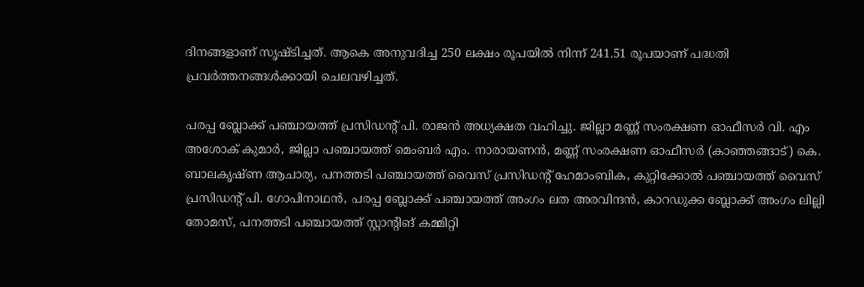ദിനങ്ങളാണ് സൃഷ്ടിച്ചത്. ആകെ അനുവദിച്ച 250 ലക്ഷം രൂപയില്‍ നിന്ന് 241.51 രൂപയാണ് പദ്ധതി പ്രവര്‍ത്തനങ്ങള്‍ക്കായി ചെലവഴിച്ചത്.

പരപ്പ ബ്ലോക്ക് പഞ്ചായത്ത് പ്രസിഡന്റ് പി. രാജന്‍ അധ്യക്ഷത വഹിച്ചു. ജില്ലാ മണ്ണ് സംരക്ഷണ ഓഫീസര്‍ വി. എം അശോക് കുമാര്‍, ജില്ലാ പഞ്ചായത്ത് മെംബര്‍ എം. നാരായണന്‍, മണ്ണ് സംരക്ഷണ ഓഫീസര്‍ (കാഞ്ഞങ്ങാട്) കെ. ബാലകൃഷ്ണ ആചാര്യ, പനത്തടി പഞ്ചായത്ത് വൈസ് പ്രസിഡന്റ് ഹേമാംബിക, കുറ്റിക്കോല്‍ പഞ്ചായത്ത് വൈസ് പ്രസിഡന്റ് പി. ഗോപിനാഥന്‍, പരപ്പ ബ്ലോക്ക് പഞ്ചായത്ത് അംഗം ലത അരവിന്ദന്‍, കാറഡുക്ക ബ്ലോക്ക് അംഗം ലില്ലി തോമസ്, പനത്തടി പഞ്ചായത്ത് സ്റ്റാന്റിങ് കമ്മിറ്റി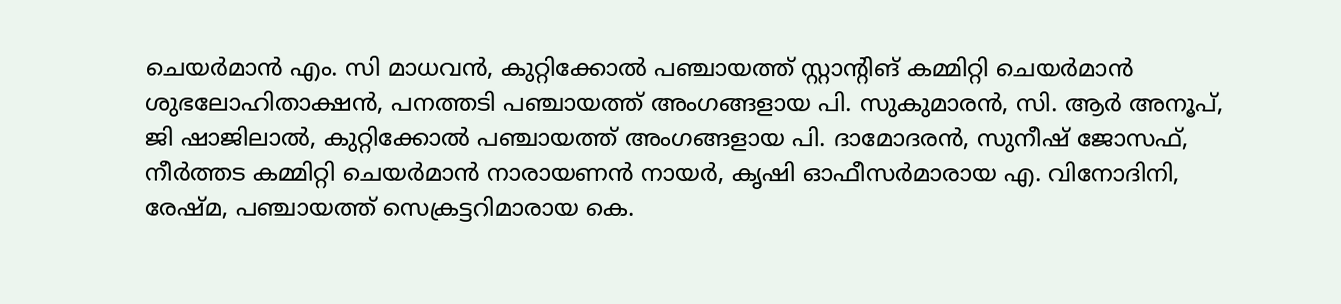ചെയര്‍മാന്‍ എം. സി മാധവന്‍, കുറ്റിക്കോല്‍ പഞ്ചായത്ത് സ്റ്റാന്റിങ് കമ്മിറ്റി ചെയര്‍മാന്‍ ശുഭലോഹിതാക്ഷന്‍, പനത്തടി പഞ്ചായത്ത് അംഗങ്ങളായ പി. സുകുമാരന്‍, സി. ആര്‍ അനൂപ്, ജി ഷാജിലാല്‍, കുറ്റിക്കോല്‍ പഞ്ചായത്ത് അംഗങ്ങളായ പി. ദാമോദരന്‍, സുനീഷ് ജോസഫ്, നീര്‍ത്തട കമ്മിറ്റി ചെയര്‍മാന്‍ നാരായണന്‍ നായര്‍, കൃഷി ഓഫീസര്‍മാരായ എ. വിനോദിനി, രേഷ്മ, പഞ്ചായത്ത് സെക്രട്ടറിമാരായ കെ.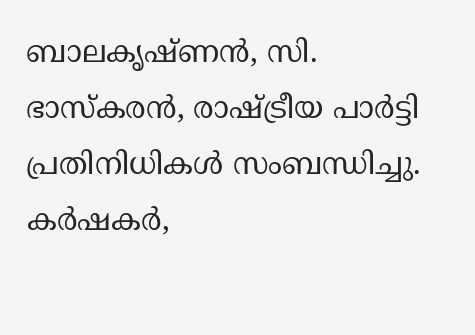ബാലകൃഷ്ണന്‍, സി. ഭാസ്‌കരന്‍, രാഷ്ട്രീയ പാര്‍ട്ടി പ്രതിനിധികള്‍ സംബന്ധിച്ചു. കര്‍ഷകര്‍,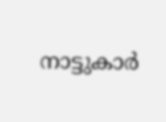നാട്ടുകാര്‍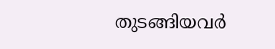തുടങ്ങിയവര്‍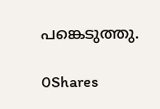പങ്കെടുത്തു.

0Shares